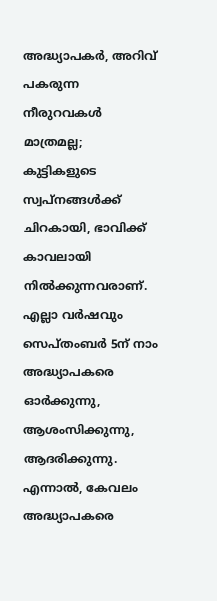അദ്ധ്യാപകർ, അറിവ് പകരുന്ന നീരുറവകൾ മാത്രമല്ല; കുട്ടികളുടെ സ്വപ്നങ്ങൾക്ക്
ചിറകായി, ഭാവിക്ക് കാവലായി നിൽക്കുന്നവരാണ്. എല്ലാ വർഷവും സെപ്തംബർ 5ന് നാം അദ്ധ്യാപകരെ ഓർക്കുന്നു, ആശംസിക്കുന്നു, ആദരിക്കുന്നു. എന്നാൽ, കേവലം അദ്ധ്യാപകരെ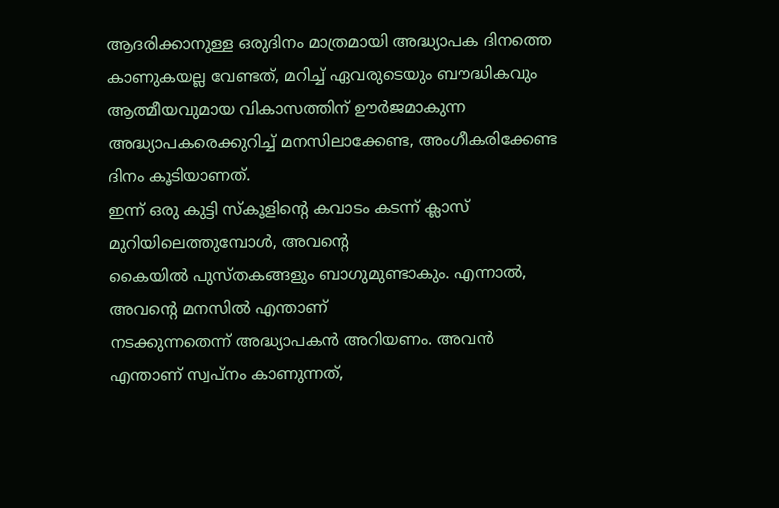ആദരിക്കാനുള്ള ഒരുദിനം മാത്രമായി അദ്ധ്യാപക ദിനത്തെ കാണുകയല്ല വേണ്ടത്, മറിച്ച് ഏവരുടെയും ബൗദ്ധികവും ആത്മീയവുമായ വികാസത്തിന് ഊർജമാകുന്ന അദ്ധ്യാപകരെക്കുറിച്ച് മനസിലാക്കേണ്ട, അംഗീകരിക്കേണ്ട ദിനം കൂടിയാണത്.
ഇന്ന് ഒരു കുട്ടി സ്കൂളിന്റെ കവാടം കടന്ന് ക്ലാസ് മുറിയിലെത്തുമ്പോൾ, അവന്റെ
കൈയിൽ പുസ്തകങ്ങളും ബാഗുമുണ്ടാകും. എന്നാൽ, അവന്റെ മനസിൽ എന്താണ്
നടക്കുന്നതെന്ന് അദ്ധ്യാപകൻ അറിയണം. അവൻ എന്താണ് സ്വപ്നം കാണുന്നത്,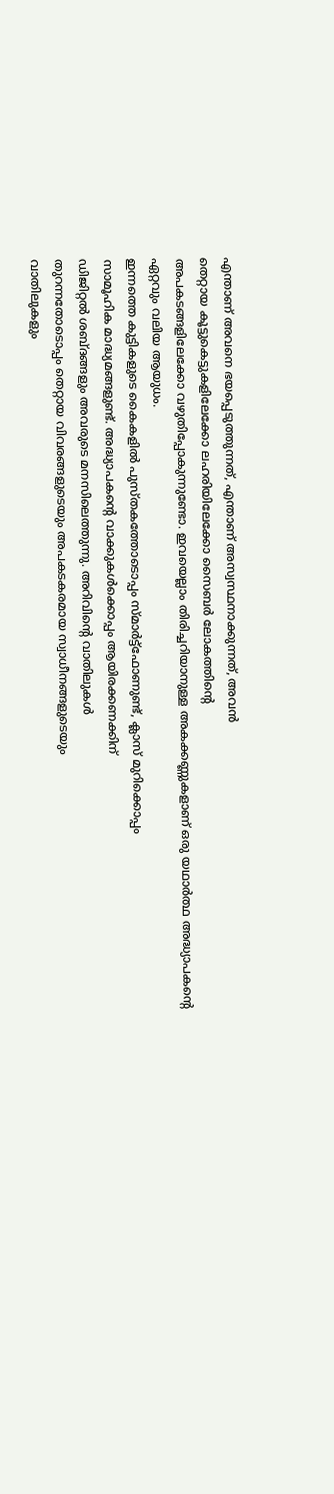എന്താണ് അവനെ ഭയപ്പെടുത്തുന്നത്, എന്താണ് അസ്വസ്ഥനാക്കുന്നത്, അവൻ
തെറ്റായ കൂട്ടുകെട്ടുകളിലേക്കോ ലഹരിയിലേക്കോ സൈബർ ലോകത്തിന്റെ
അപകടങ്ങളിലേക്കോ വഴുതിപ്പോകുന്നുണ്ടോ. ഇവയെല്ലാം തിരിച്ചറിയാനുള്ള അകക്കണ്ണുകളാണ് ഒരു യഥാർത്ഥ അദ്ധ്യാപകന്റെ ഏറ്റവും വലിയ ആയുധം.
ഇന്നത്തെ കുട്ടികളുടെ കൈകളിൽ പുസ്തകത്തോടൊപ്പം സ്മാർട്ട്ഫോണുണ്ട്, ക്ലാസ് മുറിക്കൊപ്പം
സാമൂഹിക മാദ്ധ്യമങ്ങളുണ്ട്. അദ്ധ്യാപകന്റെ വാക്കുകൾക്കൊപ്പം ആയിരക്കണക്കിന്
ഡിജിറ്റൽ ശബ്ദങ്ങളും അവരുടെ മനസിലെത്തുന്നു. അറിവിന്റെ വാതിലുകൾ
തുറന്നതോടൊപ്പം തെറ്റായ വിവരങ്ങളുടെയും അപകടകരമായ സ്വാധീനങ്ങളുടെയും
വാതിലുകളും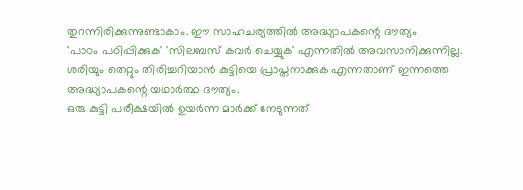തുറന്നിരിക്കുന്നുണ്ടാകാം. ഈ സാഹചര്യത്തിൽ അദ്ധ്യാപകന്റെ ദൗത്യം
'പാഠം പഠിപ്പിക്കുക' 'സിലബസ് കവർ ചെയ്യുക' എന്നതിൽ അവസാനിക്കുന്നില്ല.
ശരിയും തെറ്റും തിരിച്ചറിയാൻ കുട്ടിയെ പ്രാപ്തനാക്കുക എന്നതാണ് ഇന്നത്തെ
അദ്ധ്യാപകന്റെ യഥാർത്ഥ ദൗത്യം.
ഒരു കുട്ടി പരീക്ഷയിൽ ഉയർന്ന മാർക്ക് നേടുന്നത്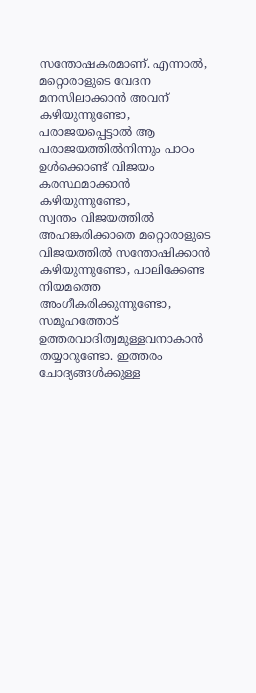സന്തോഷകരമാണ്. എന്നാൽ,
മറ്റൊരാളുടെ വേദന മനസിലാക്കാൻ അവന് കഴിയുന്നുണ്ടോ, പരാജയപ്പെട്ടാൽ ആ
പരാജയത്തിൽനിന്നും പാഠം ഉൾക്കൊണ്ട് വിജയം കരസ്ഥമാക്കാൻ കഴിയുന്നുണ്ടോ,
സ്വന്തം വിജയത്തിൽ അഹങ്കരിക്കാതെ മറ്റൊരാളുടെ വിജയത്തിൽ സന്തോഷിക്കാൻ
കഴിയുന്നുണ്ടോ, പാലിക്കേണ്ട നിയമത്തെ അംഗീകരിക്കുന്നുണ്ടോ, സമൂഹത്തോട് ഉത്തരവാദിത്വമുള്ളവനാകാൻ തയ്യാറുണ്ടോ. ഇത്തരം ചോദ്യങ്ങൾക്കുള്ള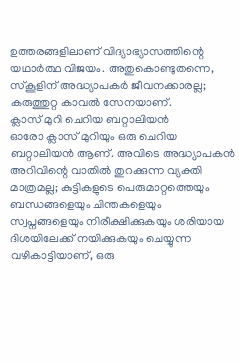ഉത്തരങ്ങളിലാണ് വിദ്യാഭ്യാസത്തിന്റെ യഥാർത്ഥ വിജയം. അതുകൊണ്ടുതന്നെ, സ്കൂളിന് അദ്ധ്യാപകർ ജീവനക്കാരല്ല; കരുത്തുറ്റ കാവൽ സേനയാണ്.
ക്ലാസ് മുറി ചെറിയ ബറ്റാലിയൻ
ഓരോ ക്ലാസ് മുറിയും ഒരു ചെറിയ ബറ്റാലിയൻ ആണ്. അവിടെ അദ്ധ്യാപകൻ
അറിവിന്റെ വാതിൽ തുറക്കുന്ന വ്യക്തി മാത്രമല്ല; കുട്ടികളുടെ പെരുമാറ്റത്തെയും
ബന്ധങ്ങളെയും ചിന്തകളെയും സ്വപ്നങ്ങളെയും നിരീക്ഷിക്കുകയും ശരിയായ
ദിശയിലേക്ക് നയിക്കുകയും ചെയ്യുന്ന വഴികാട്ടിയാണ്, ഒരു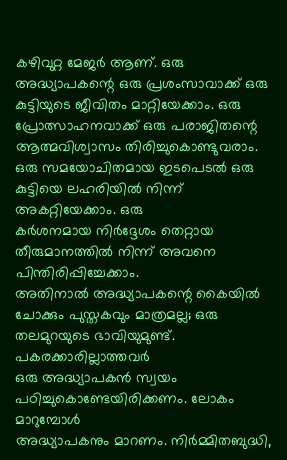കഴിവുറ്റ മേജർ ആണ്. ഒരു
അദ്ധ്യാപകന്റെ ഒരു പ്രശംസാവാക്ക് ഒരു കുട്ടിയുടെ ജീവിതം മാറ്റിയേക്കാം. ഒരു
പ്രോത്സാഹനവാക്ക് ഒരു പരാജിതന്റെ ആത്മവിശ്വാസം തിരിച്ചുകൊണ്ടുവരാം.
ഒരു സമയോചിതമായ ഇടപെടൽ ഒരു കുട്ടിയെ ലഹരിയിൽ നിന്ന് അകറ്റിയേക്കാം. ഒരു
കർശനമായ നിർദ്ദേശം തെറ്റായ തീരുമാനത്തിൽ നിന്ന് അവനെ പിന്തിരിപ്പിച്ചേക്കാം.
അതിനാൽ അദ്ധ്യാപകന്റെ കൈയിൽ ചോക്കും പുസ്തകവും മാത്രമല്ല; ഒരു
തലമുറയുടെ ഭാവിയുമുണ്ട്.
പകരക്കാരില്ലാത്തവർ
ഒരു അദ്ധ്യാപകൻ സ്വയം പഠിച്ചുകൊണ്ടേയിരിക്കണം. ലോകം മാറുമ്പോൾ
അദ്ധ്യാപകനും മാറണം. നിർമ്മിതബുദ്ധി,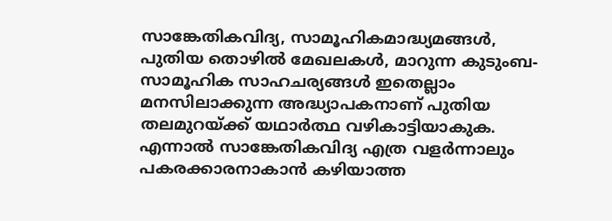സാങ്കേതികവിദ്യ, സാമൂഹികമാദ്ധ്യമങ്ങൾ,
പുതിയ തൊഴിൽ മേഖലകൾ, മാറുന്ന കുടുംബ-സാമൂഹിക സാഹചര്യങ്ങൾ ഇതെല്ലാം
മനസിലാക്കുന്ന അദ്ധ്യാപകനാണ് പുതിയ തലമുറയ്ക്ക് യഥാർത്ഥ വഴികാട്ടിയാകുക.
എന്നാൽ സാങ്കേതികവിദ്യ എത്ര വളർന്നാലും പകരക്കാരനാകാൻ കഴിയാത്ത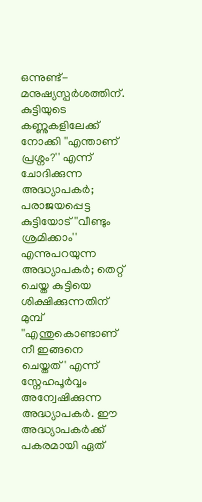ഒന്നുണ്ട്-
മനുഷ്യസ്പർശത്തിന്.
കുട്ടിയുടെ കണ്ണുകളിലേക്ക് നോക്കി ''എന്താണ് പ്രശ്നം?'' എന്ന് ചോദിക്കുന്ന അദ്ധ്യാപകർ; പരാജയപ്പെട്ട കുട്ടിയോട് ''വീണ്ടും ശ്രമിക്കാം'' എന്നുപറയുന്ന അദ്ധ്യാപകർ; തെറ്റ് ചെയ്ത കുട്ടിയെ ശിക്ഷിക്കുന്നതിന് മുമ്പ് ''എന്തുകൊണ്ടാണ് നീ ഇങ്ങനെ ചെയ്തത്' എന്ന് സ്നേഹപൂർവ്വം അന്വേഷിക്കുന്ന അദ്ധ്യാപകർ. ഈ അദ്ധ്യാപകർക്ക് പകരമായി ഏത്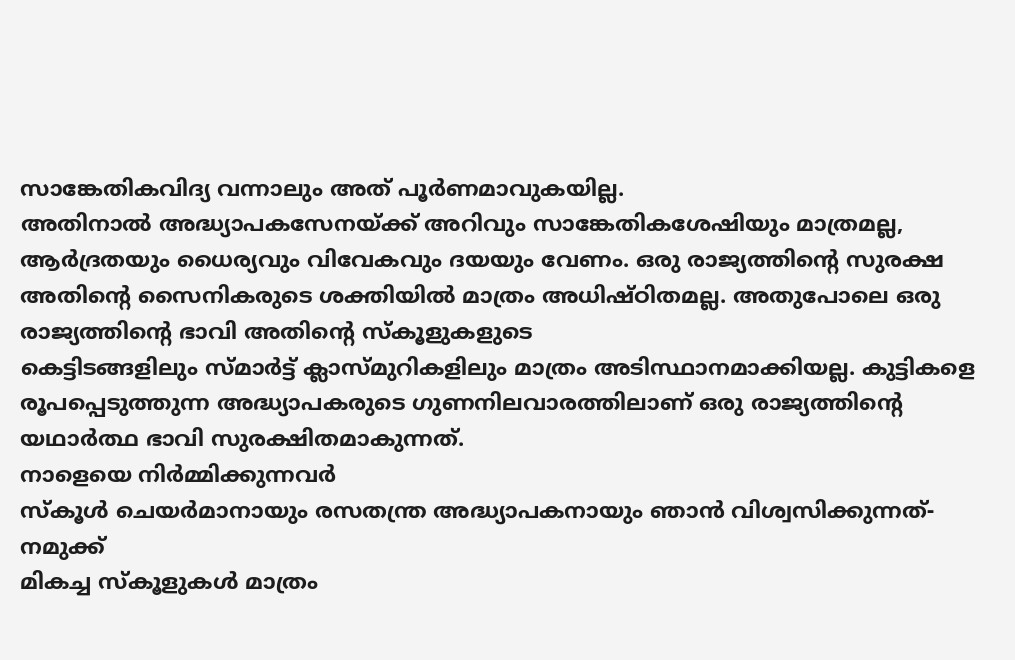സാങ്കേതികവിദ്യ വന്നാലും അത് പൂർണമാവുകയില്ല.
അതിനാൽ അദ്ധ്യാപകസേനയ്ക്ക് അറിവും സാങ്കേതികശേഷിയും മാത്രമല്ല, ആർദ്രതയും ധൈര്യവും വിവേകവും ദയയും വേണം. ഒരു രാജ്യത്തിന്റെ സുരക്ഷ അതിന്റെ സൈനികരുടെ ശക്തിയിൽ മാത്രം അധിഷ്ഠിതമല്ല. അതുപോലെ ഒരു രാജ്യത്തിന്റെ ഭാവി അതിന്റെ സ്കൂളുകളുടെ
കെട്ടിടങ്ങളിലും സ്മാർട്ട് ക്ലാസ്മുറികളിലും മാത്രം അടിസ്ഥാനമാക്കിയല്ല. കുട്ടികളെ രൂപപ്പെടുത്തുന്ന അദ്ധ്യാപകരുടെ ഗുണനിലവാരത്തിലാണ് ഒരു രാജ്യത്തിന്റെ
യഥാർത്ഥ ഭാവി സുരക്ഷിതമാകുന്നത്.
നാളെയെ നിർമ്മിക്കുന്നവർ
സ്കൂൾ ചെയർമാനായും രസതന്ത്ര അദ്ധ്യാപകനായും ഞാൻ വിശ്വസിക്കുന്നത്-നമുക്ക്
മികച്ച സ്കൂളുകൾ മാത്രം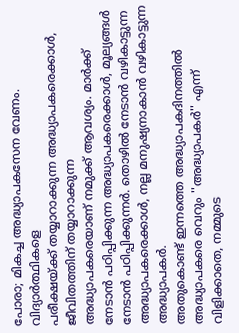പോരാ; മികച്ച അദ്ധ്യാപകസേന വേണം. വിദ്യാർത്ഥികളെ
പരീക്ഷയ്ക്ക് തയ്യാറാക്കുന്ന അദ്ധ്യാപകരെക്കാൾ, ജീവിതത്തിന് തയ്യാറാക്കുന്ന
അദ്ധ്യാപകരെയാണ് നമുക്ക് ആവശ്യം. മാർക്ക് നേടാൻ പഠിപ്പിക്കുന്ന അദ്ധ്യാപകരെക്കാൾ, മൂല്യങ്ങൾ നേടാൻ പഠിപ്പിക്കുന്നർ. തൊഴിൽ നേടാൻ വഴികാട്ടുന്ന അദ്ധ്യാപകരെക്കാൾ, നല്ല മനുഷ്യനാകാൻ വഴികാട്ടുന്ന അദ്ധ്യാപകർ.
അതുകൊണ്ട് ഇന്നത്തെ അദ്ധ്യാപകദിനത്തിൽ അദ്ധ്യാപകരെ വെറും ''അദ്ധ്യാപകർ'' എന്ന്
വിളിക്കാതെ, നമ്മുടെ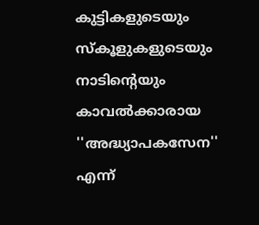കുട്ടികളുടെയും സ്കൂളുകളുടെയും നാടിന്റെയും കാവൽക്കാരായ
''അദ്ധ്യാപകസേന'' എന്ന്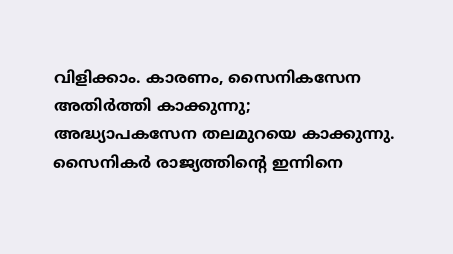വിളിക്കാം. കാരണം, സൈനികസേന അതിർത്തി കാക്കുന്നു;
അദ്ധ്യാപകസേന തലമുറയെ കാക്കുന്നു. സൈനികർ രാജ്യത്തിന്റെ ഇന്നിനെ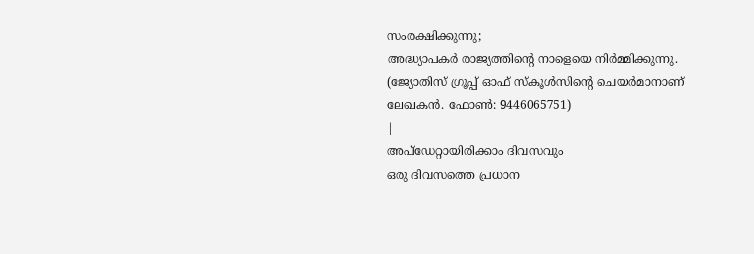സംരക്ഷിക്കുന്നു;
അദ്ധ്യാപകർ രാജ്യത്തിന്റെ നാളെയെ നിർമ്മിക്കുന്നു.
(ജ്യോതിസ് ഗ്രൂപ്പ് ഓഫ് സ്കൂൾസിന്റെ ചെയർമാനാണ് ലേഖകൻ. ഫോൺ: 9446065751)
|
അപ്ഡേറ്റായിരിക്കാം ദിവസവും
ഒരു ദിവസത്തെ പ്രധാന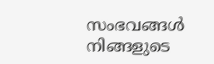സംഭവങ്ങൾ നിങ്ങളുടെ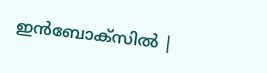ഇൻബോക്സിൽ |